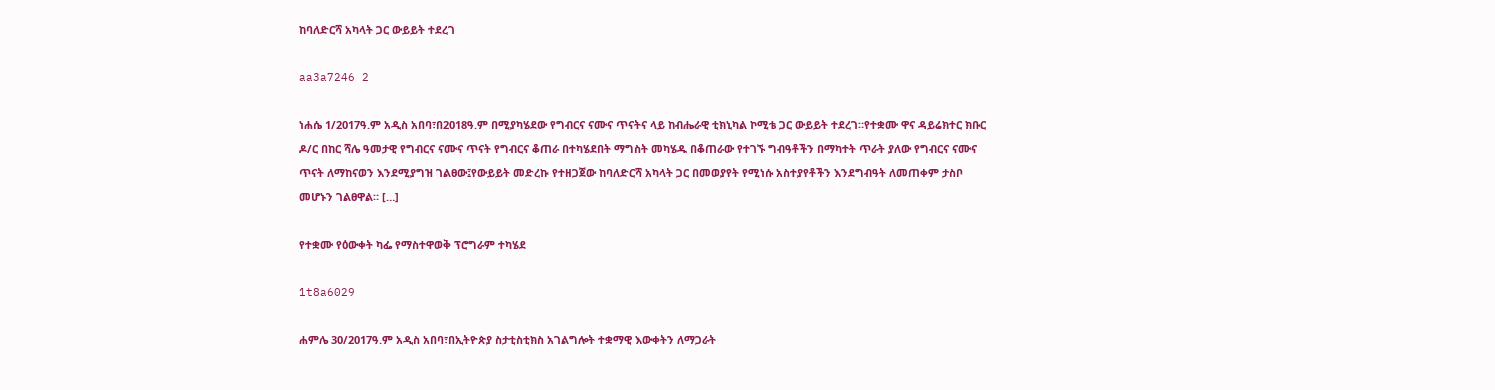ከባለድርሻ አካላት ጋር ውይይት ተደረገ

aa3a7246 2

ነሐሴ 1/2017ዓ.ም አዲስ አበባ፣በ2018ዓ.ም በሚያካሄደው የግብርና ናሙና ጥናትና ላይ ከብሔራዊ ቲክኒካል ኮሚቴ ጋር ውይይት ተደረገ።የተቋሙ ዋና ዳይሬክተር ክቡር ዶ/ር በከር ሻሌ ዓመታዊ የግብርና ናሙና ጥናት የግብርና ቆጠራ በተካሄደበት ማግስት መካሄዱ በቆጠራው የተገኙ ግብዓቶችን በማካተት ጥራት ያለው የግብርና ናሙና ጥናት ለማከናወን እንደሚያግዝ ገልፀው፤የውይይት መድረኩ የተዘጋጀው ከባለድርሻ አካላት ጋር በመወያየት የሚነሱ አስተያየቶችን እንደግብዓት ለመጠቀም ታስቦ መሆኑን ገልፀዋል። […]

የተቋሙ የዕውቀት ካፌ የማስተዋወቅ ፕሮግራም ተካሄደ

1t8a6029

ሐምሌ 30/2017ዓ.ም አዲስ አበባ፣በኢትዮጵያ ስታቲስቲክስ አገልግሎት ተቋማዊ እውቀትን ለማጋራት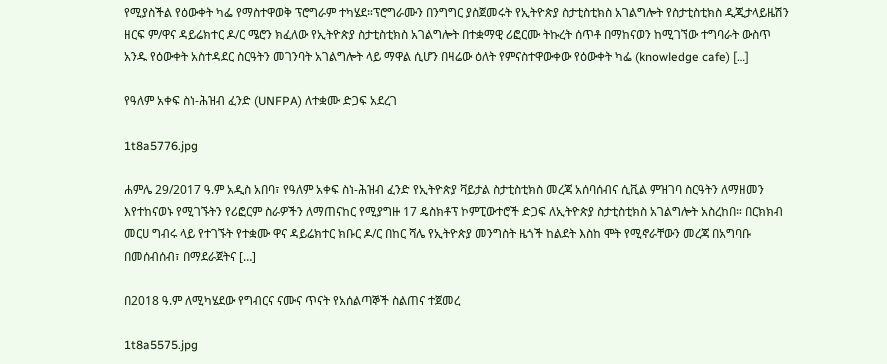የሚያስችል የዕውቀት ካፌ የማስተዋወቅ ፕሮግራም ተካሄደ።ፕሮግራሙን በንግግር ያስጀመሩት የኢትዮጵያ ስታቲስቲክስ አገልግሎት የስታቲስቲክስ ዲጂታላይዜሽን ዘርፍ ም/ዋና ዳይሬክተር ዶ/ር ሜሮን ክፈለው የኢትዮጵያ ስታቲስቲክስ አገልግሎት በተቋማዊ ሪፎርሙ ትኩረት ሰጥቶ በማከናወን ከሚገኘው ተግባራት ውስጥ አንዱ የዕውቀት አስተዳደር ስርዓትን መገንባት አገልግሎት ላይ ማዋል ሲሆን በዛሬው ዕለት የምናስተዋውቀው የዕውቀት ካፌ (knowledge cafe) […]

የዓለም አቀፍ ስነ-ሕዝብ ፈንድ (UNFPA) ለተቋሙ ድጋፍ አደረገ

1t8a5776.jpg

ሐምሌ 29/2017 ዓ.ም አዲስ አበባ፣ የዓለም አቀፍ ስነ-ሕዝብ ፈንድ የኢትዮጵያ ቫይታል ስታቲስቲክስ መረጃ አሰባሰብና ሲቪል ምዝገባ ስርዓትን ለማዘመን እየተከናወኑ የሚገኙትን የሪፎርም ስራዎችን ለማጠናከር የሚያግዙ 17 ዴስክቶፕ ኮምፒውተሮች ድጋፍ ለኢትዮጵያ ስታቲስቲክስ አገልግሎት አስረከበ። በርክክብ መርሀ ግብሩ ላይ የተገኙት የተቋሙ ዋና ዳይሬክተር ክቡር ዶ/ር በከር ሻሌ የኢትዮጵያ መንግስት ዜጎች ከልደት እስከ ሞት የሚኖራቸውን መረጃ በአግባቡ በመሰብሰብ፣ በማደራጀትና […]

በ2018 ዓ.ም ለሚካሄደው የግብርና ናሙና ጥናት የአሰልጣኞች ስልጠና ተጀመረ

1t8a5575.jpg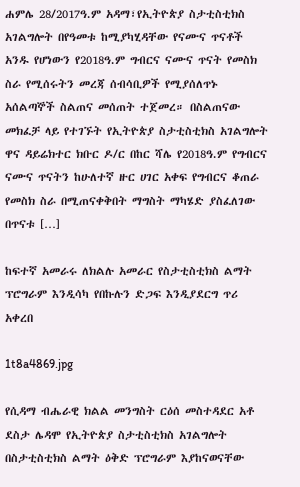ሐምሌ 28/2017ዓ.ም አዳማ፣የኢትዮጵያ ስታቲስቲክስ አገልግሎት በየዓመቱ ከሚያካሂዳቸው የናሙና ጥናቶች አንዱ የሆነውን የ2018ዓ.ም ግብርና ናሙና ጥናት የመስክ ስራ የሚሰሩትን መረጃ ሰብሳቢዎች የሚያሰለጥኑ አሰልጣኞች ስልጠና መሰጠት ተጀመረ። በስልጠናው መክፈቻ ላይ የተገኙት የኢትዮጵያ ስታቲስቲክስ አገልግሎት ዋና ዳይሬክተር ክቡር ዶ/ር በከር ሻሌ የ2018ዓ.ም የግብርና ናሙና ጥናትን ከሁለተኛ ዙር ሀገር አቀፍ የግብርና ቆጠራ የመስክ ስራ በሚጠናቀቅበት ማግስት ማካሄድ ያስፈለገው በጥናቱ […]

ከፍተኛ አመራሩ ለክልሉ አመራር የስታቲስቲክስ ልማት ፕሮግራም እንዲሳካ የበኩሉን ድጋፍ እንዲያደርግ ጥሪ አቀረበ

1t8a4869.jpg

የሲዳማ ብሔራዊ ክልል መንግስት ርዕሰ መስተዳደር አቶ ደስታ ሌዳሞ የኢትዮጵያ ስታቲስቲክስ አገልግሎት በስታቲስቲክስ ልማት ዕቅድ ፕሮግራም እያከናወናቸው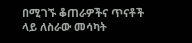በሚገኙ ቆጠራዎችና ጥናቶች ላይ ለስራው መሳካት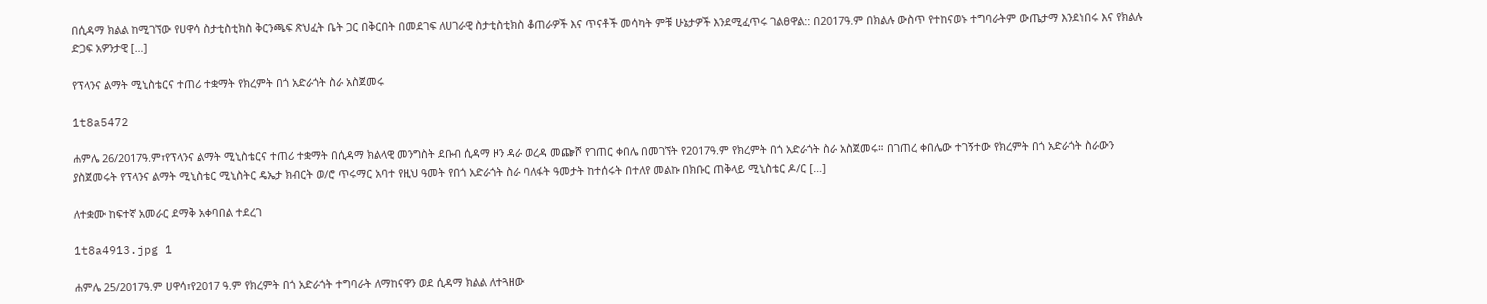በሲዳማ ክልል ከሚገኘው የሀዋሳ ስታቲስቲክስ ቅርንጫፍ ጽህፈት ቤት ጋር በቅርበት በመደገፍ ለሀገራዊ ስታቲስቲክስ ቆጠራዎች እና ጥናቶች መሳካት ምቹ ሁኔታዎች እንደሚፈጥሩ ገልፀዋል:: በ2017ዓ.ም በክልሉ ውስጥ የተከናወኑ ተግባራትም ውጤታማ እንደነበሩ እና የክልሉ ድጋፍ አዎንታዊ […]

የፕላንና ልማት ሚኒስቴርና ተጠሪ ተቋማት የክረምት በጎ አድራጎት ስራ አስጀመሩ

1t8a5472

ሐምሌ 26/2017ዓ.ም፣የፕላንና ልማት ሚኒስቴርና ተጠሪ ተቋማት በሲዳማ ክልላዊ መንግስት ደቡብ ሲዳማ ዞን ዳራ ወረዳ መጬሾ የገጠር ቀበሌ በመገኘት የ2017ዓ.ም የክረምት በጎ አድራጎት ስራ አስጀመሩ። በገጠረ ቀበሌው ተገኝተው የክረምት በጎ አድራጎት ስራውን ያስጀመሩት የፕላንና ልማት ሚኒስቴር ሚኒስትር ዴኤታ ክብርት ወ/ሮ ጥሩማር አባተ የዚህ ዓመት የበጎ አድራጎት ስራ ባለፋት ዓመታት ከተሰሩት በተለየ መልኩ በክቡር ጠቅላይ ሚኒስቴር ዶ/ር […]

ለተቋሙ ከፍተኛ አመራር ደማቅ አቀባበል ተደረገ

1t8a4913.jpg 1

ሐምሌ 25/2017ዓ.ም ሀዋሳ፣የ2017 ዓ.ም የክረምት በጎ አድራጎት ተግባራት ለማከናዋን ወደ ሲዳማ ክልል ለተጓዘው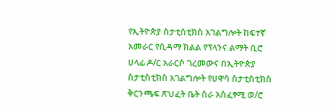የኢትዮጵያ ስታቲስቲክስ አገልግሎት ከፍተኛ አመራር የሲዳማ ክልል የፕላንና ልማት ቢሮ ሀላፊ ዶ/ር አራርሶ ገረመውና በኢትዮጵያ ስታቲስቲክስ አገልግሎት የሀዋሳ ስታቲስቲክስ ቅርንጫፍ ጽህፈት ቤት ስራ አስፈፃሚ ወ/ሮ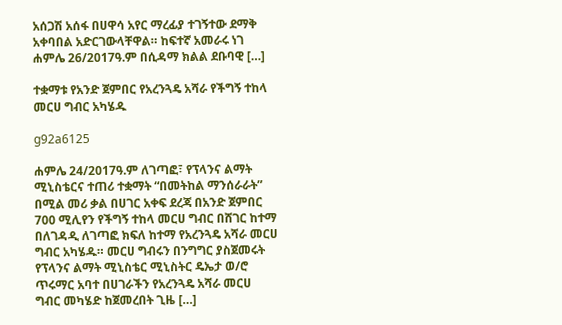አሰጋሽ አሰፋ በሀዋሳ አየር ማረፊያ ተገኝተው ደማቅ አቀባበል አድርገውላቸዋል። ከፍተኛ አመራሩ ነገ ሐምሌ 26/2017ዓ.ም በሲዳማ ክልል ደቡባዊ […]

ተቋማቱ የአንድ ጀምበር የአረንጓዴ አሻራ የችግኝ ተከላ መርሀ ግብር አካሄዱ

g92a6125

ሐምሌ 24/2017ዓ.ም ለገጣፎ፣ የፕላንና ልማት ሚኒስቴርና ተጠሪ ተቋማት “በመትከል ማንሰራራት” በሚል መሪ ቃል በሀገር አቀፍ ደረጃ በአንድ ጀምበር 700 ሚሊየን የችግኝ ተከላ መርሀ ግብር በሸገር ከተማ በለገዳዲ ለገጣፎ ክፍለ ከተማ የአረንጓዴ አሻራ መርሀ ግብር አካሄዱ። መርሀ ግብሩን በንግግር ያስጀመሩት የፕላንና ልማት ሚኒስቴር ሚኒስትር ዴኤታ ወ/ሮ ጥሩማር አባተ በሀገራችን የአረንጓዴ አሻራ መርሀ ግብር መካሄድ ከጀመረበት ጊዜ […]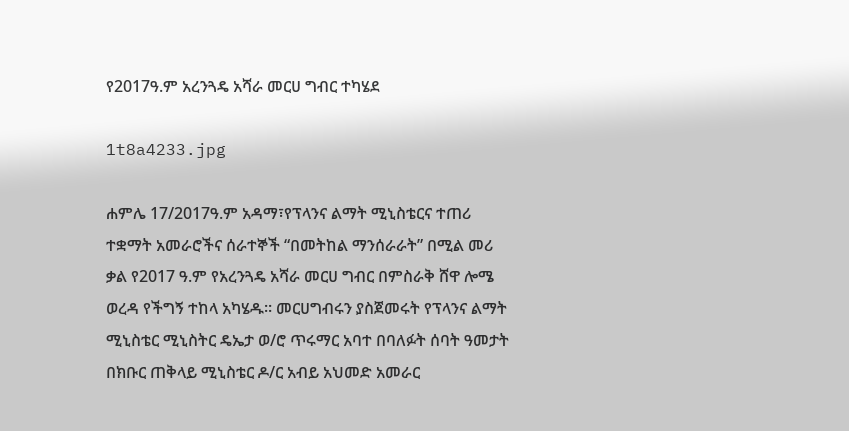የ2017ዓ.ም አረንጓዴ አሻራ መርሀ ግብር ተካሄደ

1t8a4233.jpg

ሐምሌ 17/2017ዓ.ም አዳማ፣የፕላንና ልማት ሚኒስቴርና ተጠሪ ተቋማት አመራሮችና ሰራተኞች “በመትከል ማንሰራራት” በሚል መሪ ቃል የ2017 ዓ.ም የአረንጓዴ አሻራ መርሀ ግብር በምስራቅ ሸዋ ሎሜ ወረዳ የችግኝ ተከላ አካሄዱ። መርሀግብሩን ያስጀመሩት የፕላንና ልማት ሚኒስቴር ሚኒስትር ዴኤታ ወ/ሮ ጥሩማር አባተ በባለፉት ሰባት ዓመታት በክቡር ጠቅላይ ሚኒስቴር ዶ/ር አብይ አህመድ አመራር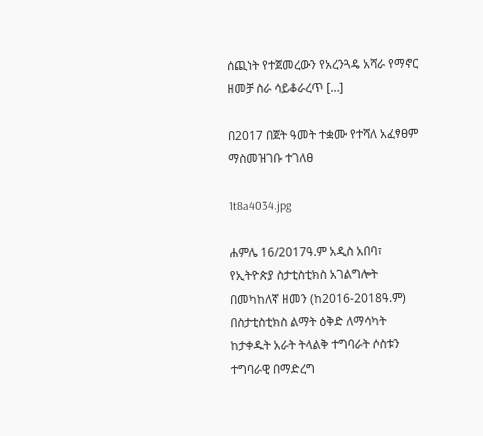ሰጪነት የተጀመረውን የአረንጓዴ አሻራ የማኖር ዘመቻ ስራ ሳይቆራረጥ […]

በ2017 በጀት ዓመት ተቋሙ የተሻለ አፈፃፀም ማስመዝገቡ ተገለፀ

1t8a4034.jpg

ሐምሌ 16/2017ዓ.ም አዲስ አበባ፣ የኢትዮጵያ ስታቲስቲክስ አገልግሎት በመካከለኛ ዘመን (ከ2016-2018ዓ.ም) በስታቲስቲክስ ልማት ዕቅድ ለማሳካት ከታቀዱት አራት ትላልቅ ተግባራት ሶስቱን ተግባራዊ በማድረግ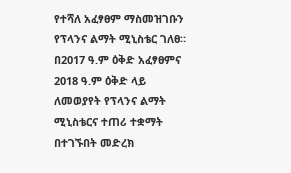የተሻለ አፈፃፀም ማስመዝገቡን የፕላንና ልማት ሚኒስቴር ገለፀ። በ2017 ዓ.ም ዕቅድ አፈፃፀምና 2018 ዓ.ም ዕቅድ ላይ ለመወያየት የፕላንና ልማት ሚኒስቴርና ተጠሪ ተቋማት በተገኙበት መድረክ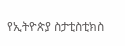የኢትዮጵያ ስታቲስቲክስ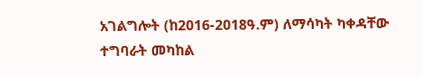አገልግሎት (ከ2016-2018ዓ.ም) ለማሳካት ካቀዳቸው ተግባራት መካከል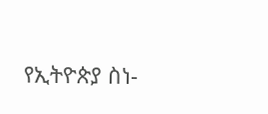የኢትዮጵያ ስነ-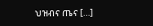ህዝብና ጤና […]